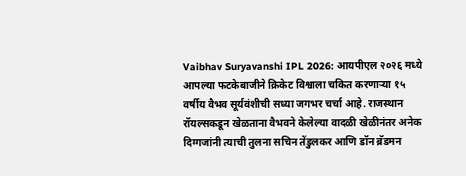Vaibhav Suryavanshi IPL 2026: आयपीएल २०२६ मध्ये आपल्या फटकेबाजीने क्रिकेट विश्वाला चकित करणाऱ्या १५ वर्षीय वैभव सूर्यवंशीची सध्या जगभर चर्चा आहे. राजस्थान रॉयल्सकडून खेळताना वैभवने केलेल्या वादळी खेळीनंतर अनेक दिग्गजांनी त्याची तुलना सचिन तेंडुलकर आणि डॉन ब्रॅडमन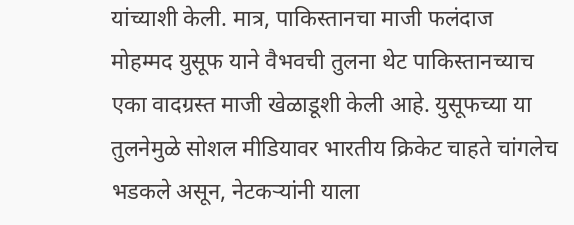यांच्याशी केली. मात्र, पाकिस्तानचा माजी फलंदाज मोहम्मद युसूफ याने वैभवची तुलना थेट पाकिस्तानच्याच एका वादग्रस्त माजी खेळाडूशी केली आहे. युसूफच्या या तुलनेमुळे सोशल मीडियावर भारतीय क्रिकेट चाहते चांगलेच भडकले असून, नेटकऱ्यांनी याला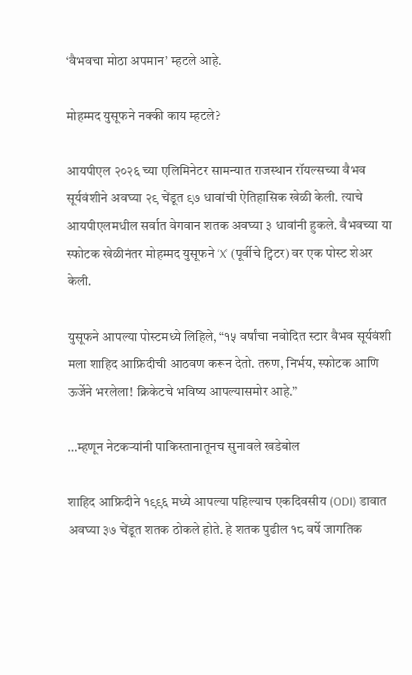‘वैभवचा मोठा अपमान’ म्हटले आहे.

मोहम्मद युसूफने नक्की काय म्हटले?

आयपीएल २०२६ च्या एलिमिनेटर सामन्यात राजस्थान रॉयल्सच्या वैभव सूर्यवंशीने अवघ्या २९ चेंडूत ९७ धावांची ऐतिहासिक खेळी केली. त्याचे आयपीएलमधील सर्वात वेगवान शतक अवघ्या ३ धावांनी हुकले. वैभवच्या या स्फोटक खेळीनंतर मोहम्मद युसूफने ‘X’ (पूर्वीचे ट्विटर) वर एक पोस्ट शेअर केली.

युसूफने आपल्या पोस्टमध्ये लिहिले, “१५ वर्षांचा नवोदित स्टार वैभव सूर्यवंशी मला शाहिद आफ्रिदीची आठवण करून देतो. तरुण, निर्भय, स्फोटक आणि ऊर्जेने भरलेला! क्रिकेटचे भविष्य आपल्यासमोर आहे.”

…म्हणून नेटकऱ्यांनी पाकिस्तानातूनच सुनावले खडेबोल

शाहिद आफ्रिदीने १९९६ मध्ये आपल्या पहिल्याच एकदिवसीय (ODI) डावात अवघ्या ३७ चेंडूत शतक ठोकले होते. हे शतक पुढील १८ वर्षे जागतिक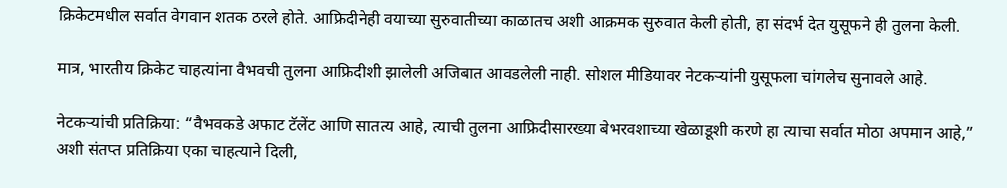क्रिकेटमधील सर्वात वेगवान शतक ठरले होते. आफ्रिदीनेही वयाच्या सुरुवातीच्या काळातच अशी आक्रमक सुरुवात केली होती, हा संदर्भ देत युसूफने ही तुलना केली.

मात्र, भारतीय क्रिकेट चाहत्यांना वैभवची तुलना आफ्रिदीशी झालेली अजिबात आवडलेली नाही. सोशल मीडियावर नेटकऱ्यांनी युसूफला चांगलेच सुनावले आहे.

नेटकऱ्यांची प्रतिक्रिया: “वैभवकडे अफाट टॅलेंट आणि सातत्य आहे, त्याची तुलना आफ्रिदीसारख्या बेभरवशाच्या खेळाडूशी करणे हा त्याचा सर्वात मोठा अपमान आहे,” अशी संतप्त प्रतिक्रिया एका चाहत्याने दिली,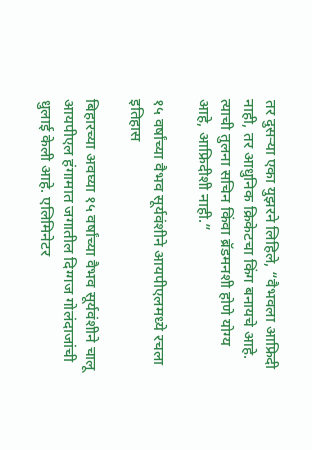तर दुसऱ्या एका युझरने लिहिले, “वैभवला आफ्रिदी नाही, तर आधुनिक क्रिकेटचा किंग बनायचे आहे. त्याची तुलना सचिन किंवा ब्रॅडमनशी होणे योग्य आहे, आफ्रिदीशी नाही.”

१५ वर्षांच्या वैभव सूर्यवंशीने आयपीएलमध्ये रचला इतिहास

बिहारच्या अवघ्या १५ वर्षांच्या वैभव सूर्यवंशीने चालू आयपीएल हंगामात जगातील दिग्गज गोलंदाजांची धुलाई केली आहे. एलिमिनेटर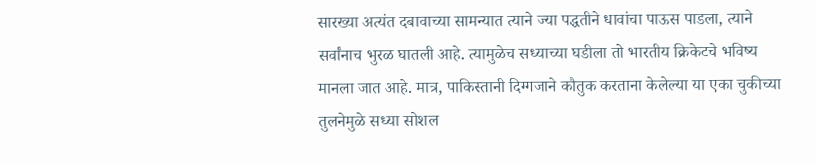सारख्या अत्यंत दबावाच्या सामन्यात त्याने ज्या पद्धतीने धावांचा पाऊस पाडला, त्याने सर्वांनाच भुरळ घातली आहे. त्यामुळेच सध्याच्या घडीला तो भारतीय क्रिकेटचे भविष्य मानला जात आहे. मात्र, पाकिस्तानी दिग्गजाने कौतुक करताना केलेल्या या एका चुकीच्या तुलनेमुळे सध्या सोशल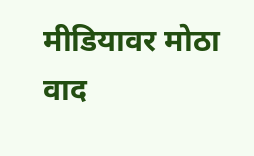मीडियावर मोठा वाद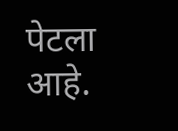पेटला आहे.